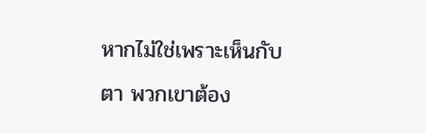หากไม่ใช่เพราะเห็นกับตา พวกเขาต้อง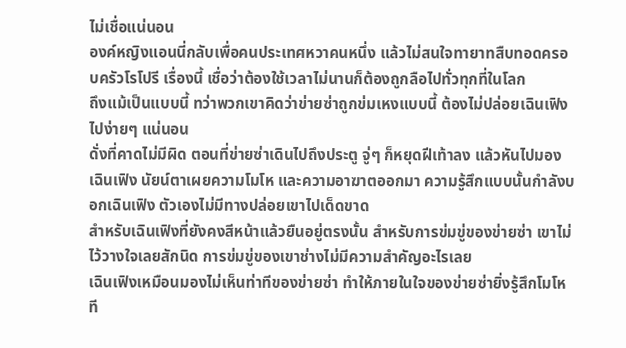ไม่เชื่อแน่นอน
องค์หญิงแอนนี่กลับเพื่อคนประเทศหวาคนหนึ่ง แล้วไม่สนใจทายาทสืบทอดครอบครัวโรโปรี เรื่องนี้ เชื่อว่าต้องใช้เวลาไม่นานก็ต้องถูกลือไปทั่วทุกที่ในโลก
ถึงแม้เป็นแบบนี้ ทว่าพวกเขาคิดว่าข่ายซ่าถูกข่มเหงแบบนี้ ต้องไม่ปล่อยเฉินเฟิงไปง่ายๆ แน่นอน
ดั่งที่คาดไม่มีผิด ตอนที่ข่ายซ่าเดินไปถึงประตู จู่ๆ ก็หยุดฝีเท้าลง แล้วหันไปมองเฉินเฟิง นัยน์ตาเผยความโมโห และความอาฆาตออกมา ความรู้สึกแบบนั้นกำลังบอกเฉินเฟิง ตัวเองไม่มีทางปล่อยเขาไปเด็ดขาด
สำหรับเฉินเฟิงที่ยังคงสีหน้าแล้วยืนอยู่ตรงนั้น สำหรับการข่มขู่ของข่ายซ่า เขาไม่ไว้วางใจเลยสักนิด การข่มขู่ของเขาช่างไม่มีความสำคัญอะไรเลย
เฉินเฟิงเหมือนมองไม่เห็นท่าทีของข่ายซ่า ทำให้ภายในใจของข่ายซ่ายิ่งรู้สึกโมโห ที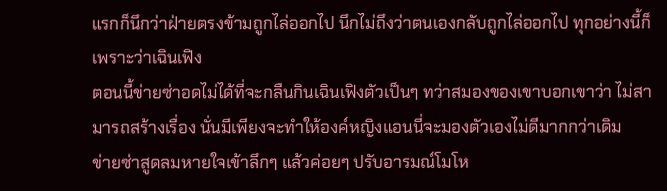แรกก็นึกว่าฝ่ายตรงข้ามถูกไล่ออกไป นึกไม่ถึงว่าตนเองกลับถูกไล่ออกไป ทุกอย่างนี้ก็เพราะว่าเฉินเฟิง
ตอนนี้ข่ายซ่าอดไม่ได้ที่จะกลืนกินเฉินเฟิงตัวเป็นๆ ทว่าสมองของเขาบอกเขาว่า ไม่สามารถสร้างเรื่อง นั่นมีเพียงจะทำให้องค์หญิงแอนนี่จะมองตัวเองไม่ดีมากกว่าเดิม
ข่ายซ่าสูดลมหายใจเข้าลึกๆ แล้วค่อยๆ ปรับอารมณ์โมโห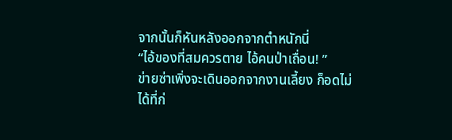จากนั้นก็หันหลังออกจากตำหนักนี่
“ไอ้ของที่สมควรตาย ไอ้คนป่าเถื่อน! ”
ข่ายซ่าเพิ่งจะเดินออกจากงานเลี้ยง ก็อดไม่ได้ที่ก่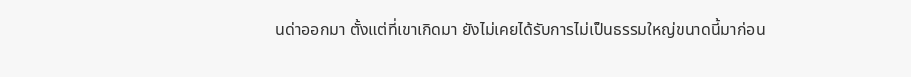นด่าออกมา ตั้งแต่ที่เขาเกิดมา ยังไม่เคยได้รับการไม่เป็นธรรมใหญ่ขนาดนี้มาก่อน